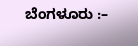ಬೆಂಗಳೂರು :–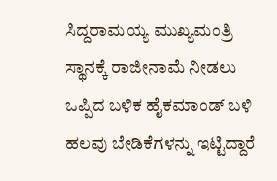ಸಿದ್ದರಾಮಯ್ಯ ಮುಖ್ಯಮಂತ್ರಿ ಸ್ಥಾನಕ್ಕೆ ರಾಜೀನಾಮೆ ನೀಡಲು ಒಪ್ಪಿದ ಬಳಿಕ ಹೈಕಮಾಂಡ್ ಬಳಿ ಹಲವು ಬೇಡಿಕೆಗಳನ್ನು ಇಟ್ಟಿದ್ದಾರೆ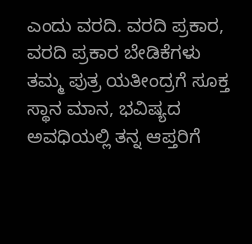ಎಂದು ವರದಿ. ವರದಿ ಪ್ರಕಾರ,
ವರದಿ ಪ್ರಕಾರ ಬೇಡಿಕೆಗಳು
ತಮ್ಮ ಪುತ್ರ ಯತೀಂದ್ರಗೆ ಸೂಕ್ತ ಸ್ಥಾನ ಮಾನ, ಭವಿಷ್ಯದ ಅವಧಿಯಲ್ಲಿ ತನ್ನ ಆಪ್ತರಿಗೆ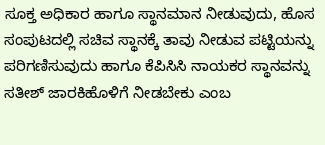ಸೂಕ್ತ ಅಧಿಕಾರ ಹಾಗೂ ಸ್ಥಾನಮಾನ ನೀಡುವುದು, ಹೊಸ ಸಂಪುಟದಲ್ಲಿ ಸಚಿವ ಸ್ಥಾನಕ್ಕೆ ತಾವು ನೀಡುವ ಪಟ್ಟಿಯನ್ನು ಪರಿಗಣಿಸುವುದು ಹಾಗೂ ಕೆಪಿಸಿಸಿ ನಾಯಕರ ಸ್ಥಾನವನ್ನು ಸತೀಶ್ ಜಾರಕಿಹೊಳಿಗೆ ನೀಡಬೇಕು ಎಂಬ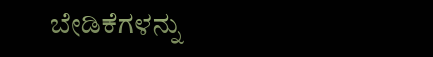ಬೇಡಿಕೆಗಳನ್ನು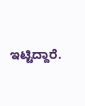ಇಟ್ಟಿದ್ದಾರೆ.